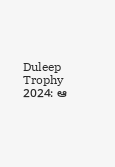Duleep Trophy 2024: ఆ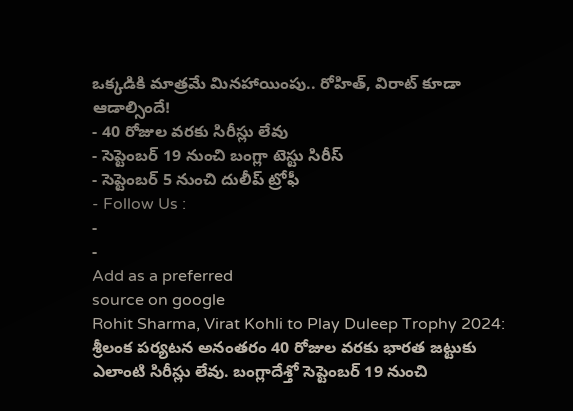ఒక్కడికి మాత్రమే మినహాయింపు.. రోహిత్, విరాట్ కూడా ఆడాల్సిందే!
- 40 రోజుల వరకు సిరీస్లు లేవు
- సెప్టెంబర్ 19 నుంచి బంగ్లా టెస్టు సిరీస్
- సెప్టెంబర్ 5 నుంచి దులీప్ ట్రోఫీ
- Follow Us :
-
-
Add as a preferred
source on google
Rohit Sharma, Virat Kohli to Play Duleep Trophy 2024: శ్రీలంక పర్యటన అనంతరం 40 రోజుల వరకు భారత జట్టుకు ఎలాంటి సిరీస్లు లేవు. బంగ్లాదేశ్తో సెప్టెంబర్ 19 నుంచి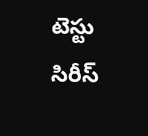టెస్టు సిరీస్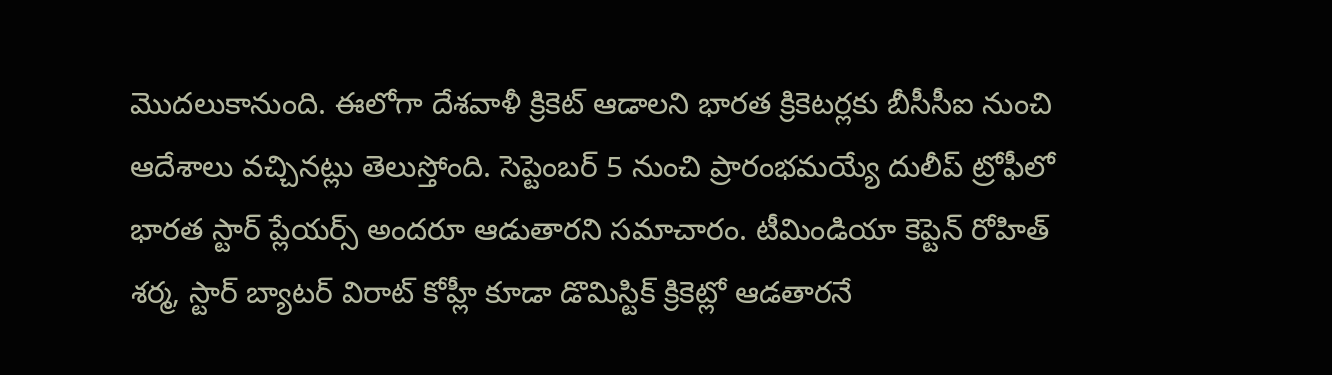మొదలుకానుంది. ఈలోగా దేశవాళీ క్రికెట్ ఆడాలని భారత క్రికెటర్లకు బీసీసీఐ నుంచి ఆదేశాలు వచ్చినట్లు తెలుస్తోంది. సెప్టెంబర్ 5 నుంచి ప్రారంభమయ్యే దులీప్ ట్రోఫీలో భారత స్టార్ ప్లేయర్స్ అందరూ ఆడుతారని సమాచారం. టీమిండియా కెప్టెన్ రోహిత్ శర్మ, స్టార్ బ్యాటర్ విరాట్ కోహ్లీ కూడా డొమిస్టిక్ క్రికెట్లో ఆడతారనే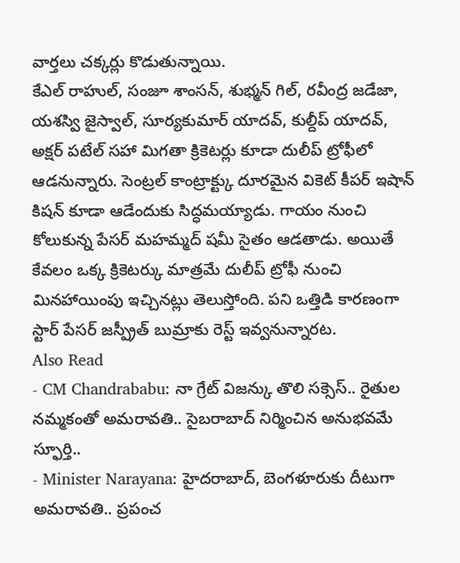వార్తలు చక్కర్లు కొడుతున్నాయి.
కేఎల్ రాహుల్, సంజూ శాంసన్, శుభ్మన్ గిల్, రవీంద్ర జడేజా, యశస్వి జైస్వాల్, సూర్యకుమార్ యాదవ్, కుల్దీప్ యాదవ్, అక్షర్ పటేల్ సహా మిగతా క్రికెటర్లు కూడా దులీప్ ట్రోఫీలో ఆడనున్నారు. సెంట్రల్ కాంట్రాక్ట్కు దూరమైన వికెట్ కీపర్ ఇషాన్ కిషన్ కూడా ఆడేందుకు సిద్ధమయ్యాడు. గాయం నుంచి కోలుకున్న పేసర్ మహమ్మద్ షమీ సైతం ఆడతాడు. అయితే కేవలం ఒక్క క్రికెటర్కు మాత్రమే దులీప్ ట్రోఫీ నుంచి మినహాయింపు ఇచ్చినట్లు తెలుస్తోంది. పని ఒత్తిడి కారణంగా స్టార్ పేసర్ జస్ప్రీత్ బుమ్రాకు రెస్ట్ ఇవ్వనున్నారట.
Also Read
- CM Chandrababu: నా గ్రేట్ విజన్కు తొలి సక్సెస్.. రైతుల నమ్మకంతో అమరావతి.. సైబరాబాద్ నిర్మించిన అనుభవమే స్ఫూర్తి..
- Minister Narayana: హైదరాబాద్, బెంగళూరుకు దీటుగా అమరావతి.. ప్రపంచ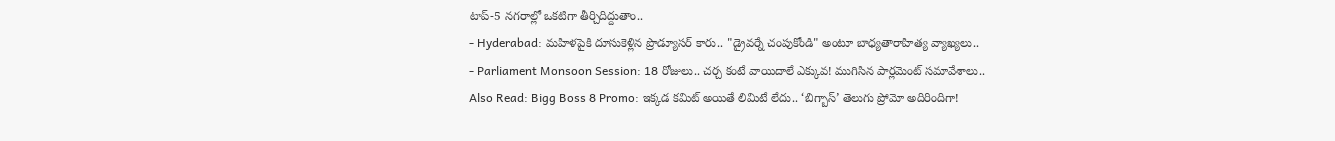టాప్-5 నగరాల్లో ఒకటిగా తీర్చిదిద్దుతాం..
- Hyderabad: మహిళపైకి దూసుకెళ్లిన ప్రొడ్యూసర్ కారు.. "డ్రైవర్నే చంపుకోండి" అంటూ బాధ్యతారాహిత్య వ్యాఖ్యలు..
- Parliament Monsoon Session: 18 రోజులు.. చర్చ కంటే వాయిదాలే ఎక్కువ! ముగిసిన పార్లమెంట్ సమావేశాలు..
Also Read: Bigg Boss 8 Promo: ఇక్కడ కమిట్ అయితే లిమిటే లేదు.. ‘బిగ్బాస్’ తెలుగు ప్రోమో అదిరిందిగా!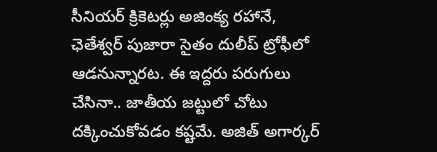సీనియర్ క్రికెటర్లు అజింక్య రహానే, ఛెతేశ్వర్ పుజారా సైతం దులీప్ ట్రోఫీలో ఆడనున్నారట. ఈ ఇద్దరు పరుగులు చేసినా.. జాతీయ జట్టులో చోటు దక్కించుకోవడం కష్టమే. అజిత్ అగార్కర్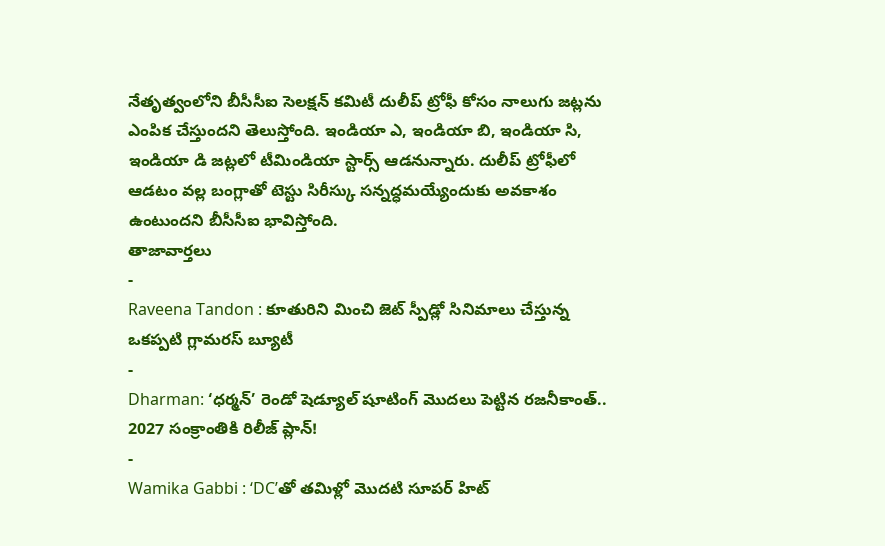నేతృత్వంలోని బీసీసీఐ సెలక్షన్ కమిటీ దులీప్ ట్రోఫీ కోసం నాలుగు జట్లను ఎంపిక చేస్తుందని తెలుస్తోంది. ఇండియా ఎ, ఇండియా బి, ఇండియా సి, ఇండియా డి జట్లలో టీమిండియా స్టార్స్ ఆడనున్నారు. దులీప్ ట్రోఫీలో ఆడటం వల్ల బంగ్లాతో టెస్టు సిరీస్కు సన్నద్ధమయ్యేందుకు అవకాశం ఉంటుందని బీసీసీఐ భావిస్తోంది.
తాజావార్తలు
-
Raveena Tandon : కూతురిని మించి జెట్ స్పీడ్లో సినిమాలు చేస్తున్న ఒకప్పటి గ్లామరస్ బ్యూటీ
-
Dharman: ‘ధర్మన్’ రెండో షెడ్యూల్ షూటింగ్ మొదలు పెట్టిన రజనీకాంత్.. 2027 సంక్రాంతికి రిలీజ్ ప్లాన్!
-
Wamika Gabbi : ‘DC’తో తమిళ్లో మొదటి సూపర్ హిట్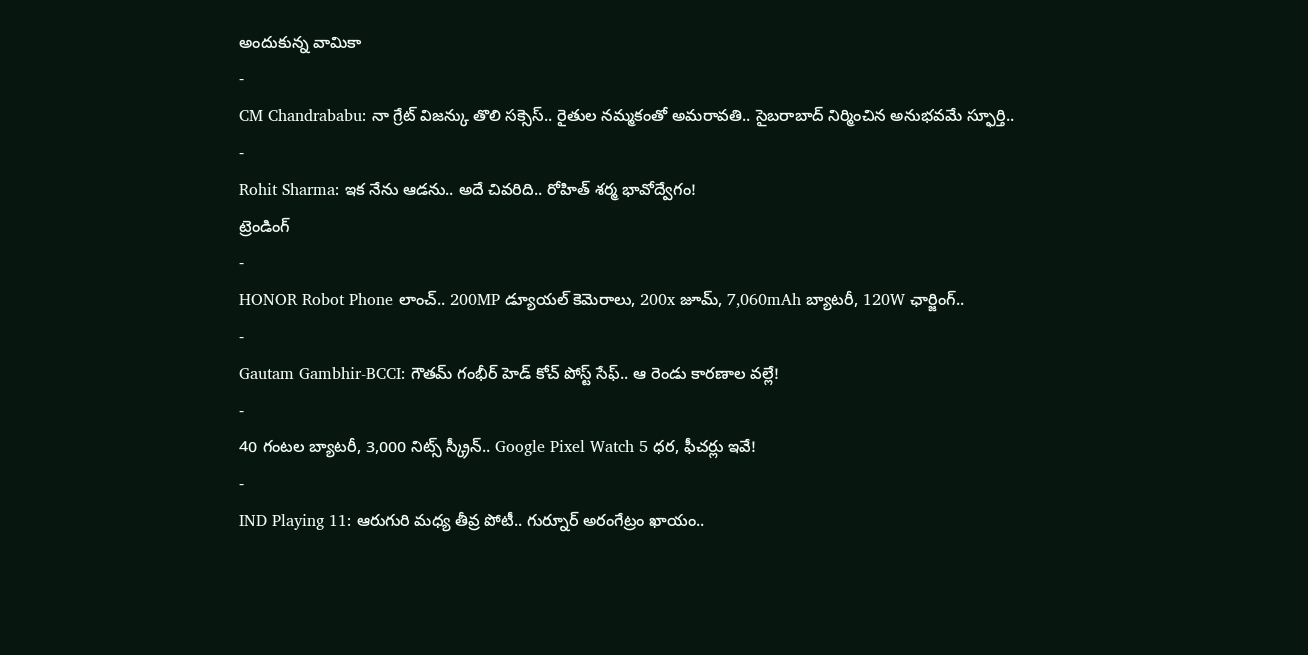అందుకున్న వామికా
-
CM Chandrababu: నా గ్రేట్ విజన్కు తొలి సక్సెస్.. రైతుల నమ్మకంతో అమరావతి.. సైబరాబాద్ నిర్మించిన అనుభవమే స్ఫూర్తి..
-
Rohit Sharma: ఇక నేను ఆడను.. అదే చివరిది.. రోహిత్ శర్మ భావోద్వేగం!
ట్రెండింగ్
-
HONOR Robot Phone లాంచ్.. 200MP డ్యూయల్ కెమెరాలు, 200x జూమ్, 7,060mAh బ్యాటరీ, 120W ఛార్జింగ్..
-
Gautam Gambhir-BCCI: గౌతమ్ గంభీర్ హెడ్ కోచ్ పోస్ట్ సేఫ్.. ఆ రెండు కారణాల వల్లే!
-
40 గంటల బ్యాటరీ, 3,000 నిట్స్ స్క్రీన్.. Google Pixel Watch 5 ధర, ఫీచర్లు ఇవే!
-
IND Playing 11: ఆరుగురి మధ్య తీవ్ర పోటీ.. గుర్నూర్ అరంగేట్రం ఖాయం..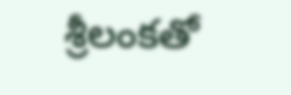శ్రీలంకతో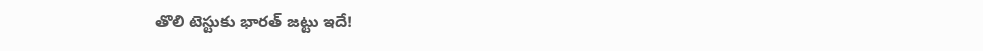తొలి టెస్టుకు భారత్ జట్టు ఇదే!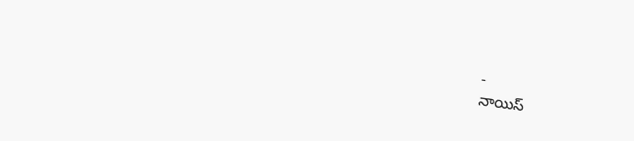-
నాయిస్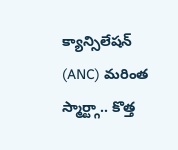క్యాన్సిలేషన్ (ANC) మరింత స్మార్ట్గా.. కొత్త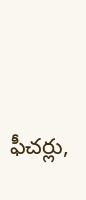ఫీచర్లు,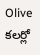Olive కలర్లో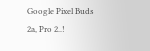Google Pixel Buds 2a, Pro 2..!